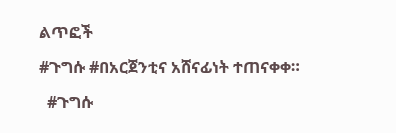ልጥፎች

#ጉግሱ #በአርጀንቲና አሸናፊነት ተጠናቀቀ።

  #ጉግሱ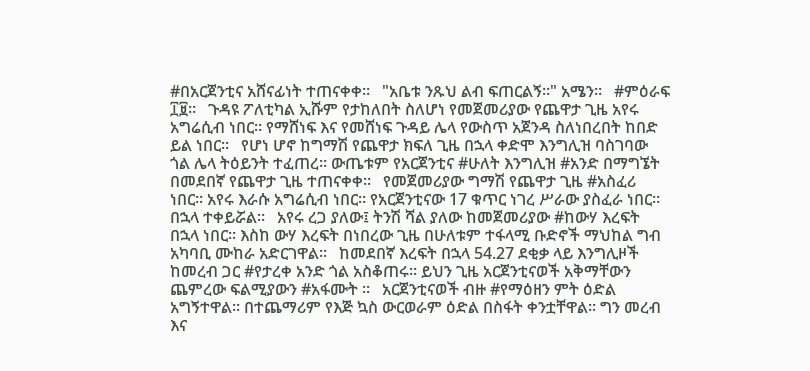#በአርጀንቲና አሸናፊነት ተጠናቀቀ።   "አቤቱ ንጹህ ልብ ፍጠርልኝ።" አሜን።   #ምዕራፍ ፲፱።   ጉዳዩ ፖለቲካል ኢሹም የታከለበት ስለሆነ የመጀመሪያው የጨዋታ ጊዜ አየሩ አግሬሲብ ነበር። የማሸነፍ እና የመሸነፍ ጉዳይ ሌላ የውስጥ አጀንዳ ስለነበረበት ከበድ ይል ነበር።   የሆነ ሆኖ ከግማሽ የጨዋታ ክፍለ ጊዜ በኋላ ቀድሞ እንግሊዝ ባስገባው ጎል ሌላ ትዕይንት ተፈጠረ። ውጤቱም የአርጀንቲና #ሁለት እንግሊዝ #አንድ በማግኜት በመደበኛ የጨዋታ ጊዜ ተጠናቀቀ።   የመጀመሪያው ግማሽ የጨዋታ ጊዜ #አስፈሪ ነበር። አየሩ እራሱ አግሬሲብ ነበር። የአርጀንቲናው 17 ቁጥር ነገረ ሥራው ያስፈራ ነበር። በኋላ ተቀይሯል።   አየሩ ረጋ ያለው፤ ትንሽ ሻል ያለው ከመጀመሪያው #ከውሃ እረፍት በኋላ ነበር። እስከ ውሃ እረፍት በነበረው ጊዜ በሁለቱም ተፋላሚ ቡድኖች ማህከል ግብ አካባቢ ሙከራ አድርገዋል።   ከመደበኛ እረፍት በኋላ 54.27 ደቂቃ ላይ እንግሊዞች ከመረብ ጋር #የታረቀ አንድ ጎል አስቆጠሩ። ይህን ጊዜ አርጀንቲናወች አቅማቸውን ጨምረው ፍልሚያውን #አፋሙት ።   አርጀንቲናወች ብዙ #የማዕዘን ምት ዕድል አግኝተዋል። በተጨማሪም የእጅ ኳስ ውርወራም ዕድል በስፋት ቀንቷቸዋል። ግን መረብ እና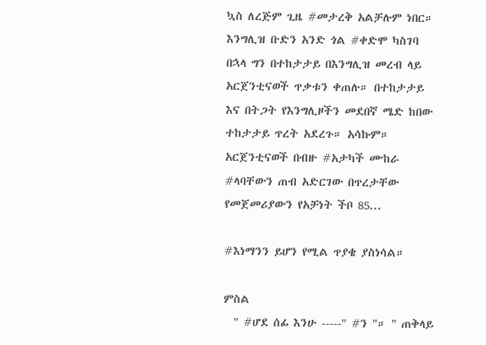ኳስ ለረጅም ጊዜ #መታረቅ አልቻሉም ነበር።   እንግሊዝ ቡድን አንድ ጎል #ቀድሞ ካስገባ በኋላ ግን በተከታታይ በእንግሊዝ መረብ ላይ አርጀንቲናወች ጥቃቱን ቀጠሉ። በተከታታይ እና በትጋት የእንግሊዞችን መደበኛ ሜድ ከበው ተከታታይ ጥረት አደረጉ። አሳኩም።   አርጀንቲናወች በብዙ #አታካች ሙከራ #ላባቸውን ጠብ አድርገው በጥረታቸው የመጀመሪያውን የአቻነት ችቦ 85...

#እነማንን ይሆን የሚል ጥያቄ ያስነሳል።

ምስል
  " #ሆደ ሰፊ እንሁ -----" #ን "። " ጠቅላይ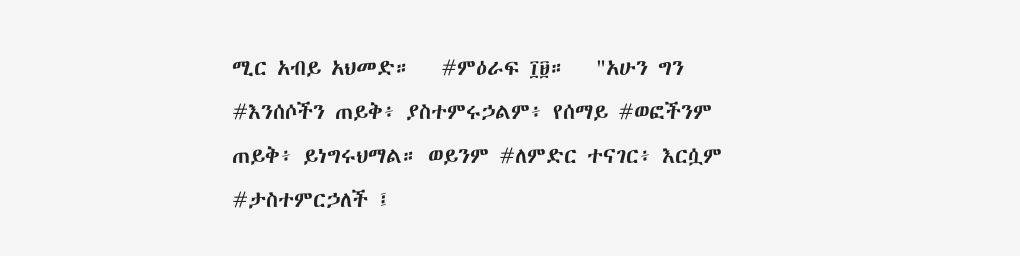ሚር አብይ አህመድ።   #ምዕራፍ ፲፱።   "አሁን ግን #እንሰሶችን ጠይቅ፥ ያስተምሩኃልም፥ የሰማይ #ወፎችንም ጠይቅ፥ ይነግሩህማል። ወይንም #ለምድር ተናገር፥ እርሷም #ታስተምርኃለች ፤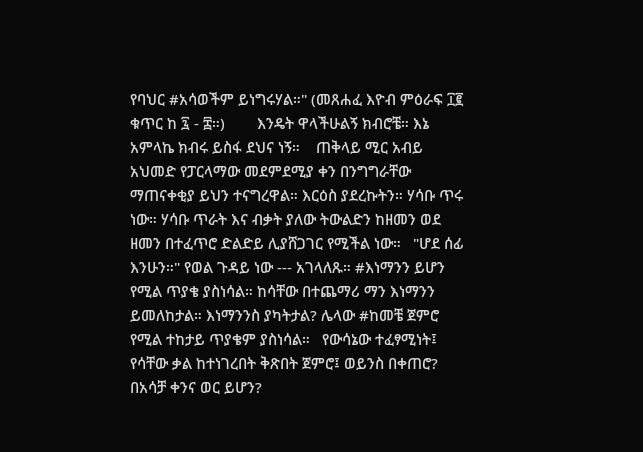የባህር #አሳወችም ይነግሩሃል።" (መጸሐፈ እዮብ ምዕራፍ ፲፪ ቁጥር ከ ፯ - ፰።)        እንዴት ዋላችሁልኝ ክብሮቼ። እኔ አምላኬ ክብሩ ይስፋ ደህና ነኝ።    ጠቅላይ ሚር አብይ አህመድ የፓርላማው መደምደሚያ ቀን በንግግራቸው ማጠናቀቂያ ይህን ተናግረዋል። እርዕስ ያደረኩትን። ሃሳቡ ጥሩ ነው። ሃሳቡ ጥራት እና ብቃት ያለው ትውልድን ከዘመን ወደ ዘመን በተፈጥሮ ድልድይ ሊያሸጋገር የሚችል ነው።   "ሆደ ሰፊ እንሁን።" የወል ጉዳይ ነው --- አገላለጹ። #እነማንን ይሆን የሚል ጥያቄ ያስነሳል። ከሳቸው በተጨማሪ ማን እነማንን ይመለከታል። እነማንንስ ያካትታል? ሌላው #ከመቼ ጀምሮ የሚል ተከታይ ጥያቄም ያስነሳል።   የውሳኔው ተፈፃሚነት፤ የሳቸው ቃል ከተነገረበት ቅጽበት ጀምሮ፤ ወይንስ በቀጠሮ? በአሳቻ ቀንና ወር ይሆን?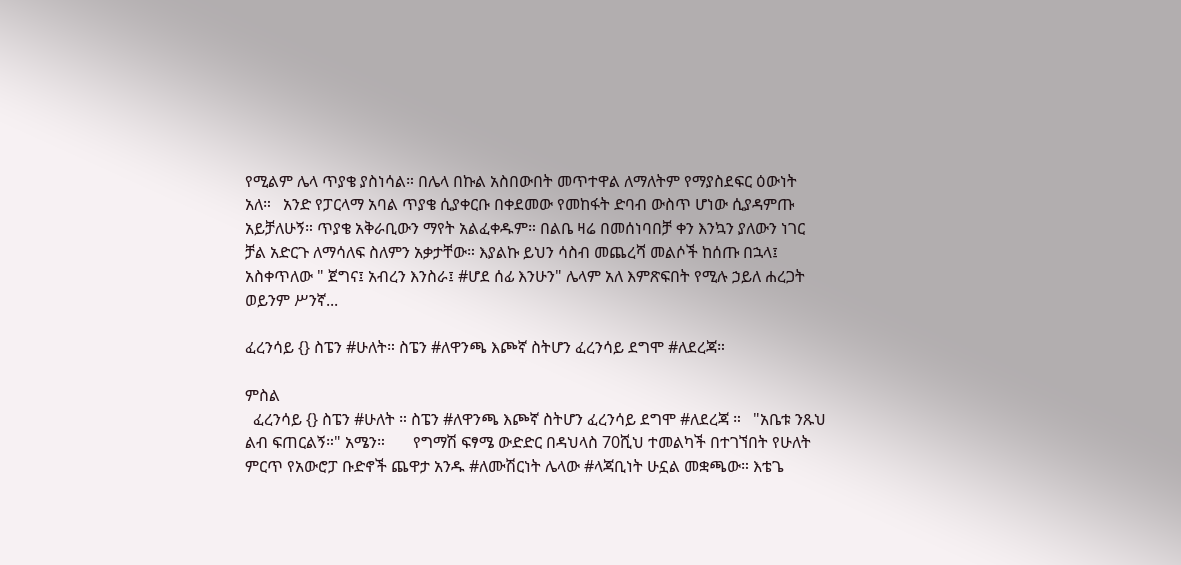የሚልም ሌላ ጥያቄ ያስነሳል። በሌላ በኩል አስበውበት መጥተዋል ለማለትም የማያስደፍር ዕውነት አለ።   አንድ የፓርላማ አባል ጥያቄ ሲያቀርቡ በቀደመው የመከፋት ድባብ ውስጥ ሆነው ሲያዳምጡ አይቻለሁኝ። ጥያቄ አቅራቢውን ማየት አልፈቀዱም። በልቤ ዛሬ በመሰነባበቻ ቀን እንኳን ያለውን ነገር ቻል አድርጉ ለማሳለፍ ስለምን አቃታቸው። እያልኩ ይህን ሳስብ መጨረሻ መልሶች ከሰጡ በኋላ፤ አስቀጥለው " ጀግና፤ አብረን እንስራ፤ #ሆደ ሰፊ እንሁን" ሌላም አለ እምጽፍበት የሚሉ ኃይለ ሐረጋት ወይንም ሥንኛ...

ፈረንሳይ {} ስፔን #ሁለት። ስፔን #ለዋንጫ እጮኛ ስትሆን ፈረንሳይ ደግሞ #ለደረጃ።

ምስል
  ፈረንሳይ {} ስፔን #ሁለት ። ስፔን #ለዋንጫ እጮኛ ስትሆን ፈረንሳይ ደግሞ #ለደረጃ ።   "አቤቱ ንጹህ ልብ ፍጠርልኝ።" አሜን።       የግማሽ ፍፃሜ ውድድር በዳህላስ 70ሺህ ተመልካች በተገኘበት የሁለት ምርጥ የአውሮፓ ቡድኖች ጨዋታ አንዱ #ለሙሽርነት ሌላው #ላጃቢነት ሁኗል መቋጫው። እቴጌ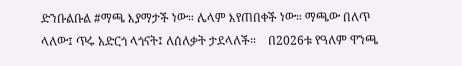ድንቡልቡል #ማጫ እያማታች ነው። ሌላም እየጠበቀች ነው። ማጫው በለጥ ላለው፤ ጥሩ አድርጎ ላጎናት፤ ለሰለቃት ታደላለች።    በ2026ቱ የዓለም ዋንጫ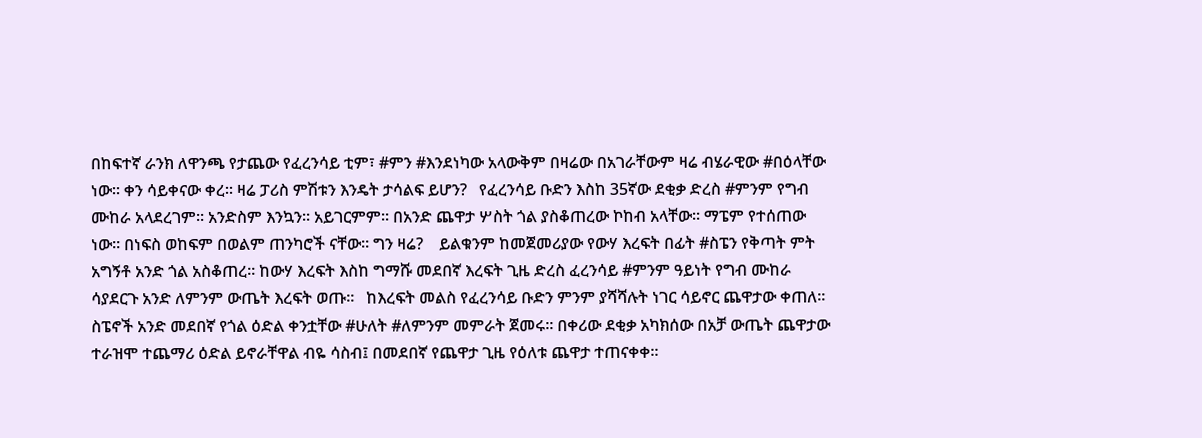በከፍተኛ ራንክ ለዋንጫ የታጨው የፈረንሳይ ቲም፣ #ምን #እንደነካው አላውቅም በዛሬው በአገራቸውም ዛሬ ብሄራዊው #በዕላቸው ነው። ቀን ሳይቀናው ቀረ። ዛሬ ፓሪስ ምሽቱን እንዴት ታሳልፍ ይሆን?   የፈረንሳይ ቡድን እስከ 35ኛው ደቂቃ ድረስ #ምንም የግብ ሙከራ አላደረገም። አንድስም እንኳን። አይገርምም። በአንድ ጨዋታ ሦስት ጎል ያስቆጠረው ኮከብ አላቸው። ማፔም የተሰጠው ነው። በነፍስ ወከፍም በወልም ጠንካሮች ናቸው። ግን ዛሬ?    ይልቁንም ከመጀመሪያው የውሃ እረፍት በፊት #ስፔን የቅጣት ምት አግኝቶ አንድ ጎል አስቆጠረ። ከውሃ እረፍት እስከ ግማሹ መደበኛ እረፍት ጊዜ ድረስ ፈረንሳይ #ምንም ዓይነት የግብ ሙከራ ሳያደርጉ አንድ ለምንም ውጤት እረፍት ወጡ።   ከእረፍት መልስ የፈረንሳይ ቡድን ምንም ያሻሻሉት ነገር ሳይኖር ጨዋታው ቀጠለ። ስፔኖች አንድ መደበኛ የጎል ዕድል ቀንቷቸው #ሁለት #ለምንም መምራት ጀመሩ። በቀሪው ደቂቃ አካክሰው በአቻ ውጤት ጨዋታው ተራዝሞ ተጨማሪ ዕድል ይኖራቸዋል ብዬ ሳስብ፤ በመደበኛ የጨዋታ ጊዜ የዕለቱ ጨዋታ ተጠናቀቀ።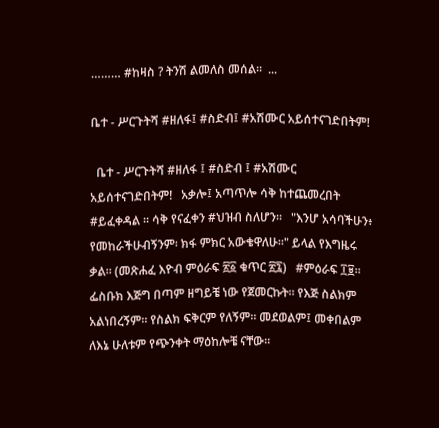……… #ከዛስ ? ትንሽ ልመለስ መሰል።  ...

ቤተ - ሥርጉትሻ #ዘለፋ፤ #ስድብ፤ #አሽሙር አይሰተናገድበትም!

  ቤተ - ሥርጉትሻ #ዘለፋ ፤ #ስድብ ፤ #አሽሙር አይሰተናገድበትም!   አቃሎ፤ አጣጥሎ ሳቅ ከተጨመረበት #ይፈቀዳል ። ሳቅ የናፈቀን #ህዝብ ስለሆን።   "እንሆ አሳባችሁን፥ የመከራችሁብኝንም፡ ክፋ ምክር አውቄዋለሁ።" ይላል የእግዜሩ ቃል። (መጽሐፈ እዮብ ምዕራፍ ፳፩ ቁጥር ፳፯)   #ምዕራፍ ፲፱።   ፌስቡክ እጅግ በጣም ዘግይቼ ነው የጀመርኩት። የእጅ ስልክም አልነበረኝም። የስልክ ፍቅርም የለኝም። መደወልም፤ መቀበልም ለእኔ ሁለቱም የጭንቀት ማዕከሎቼ ናቸው።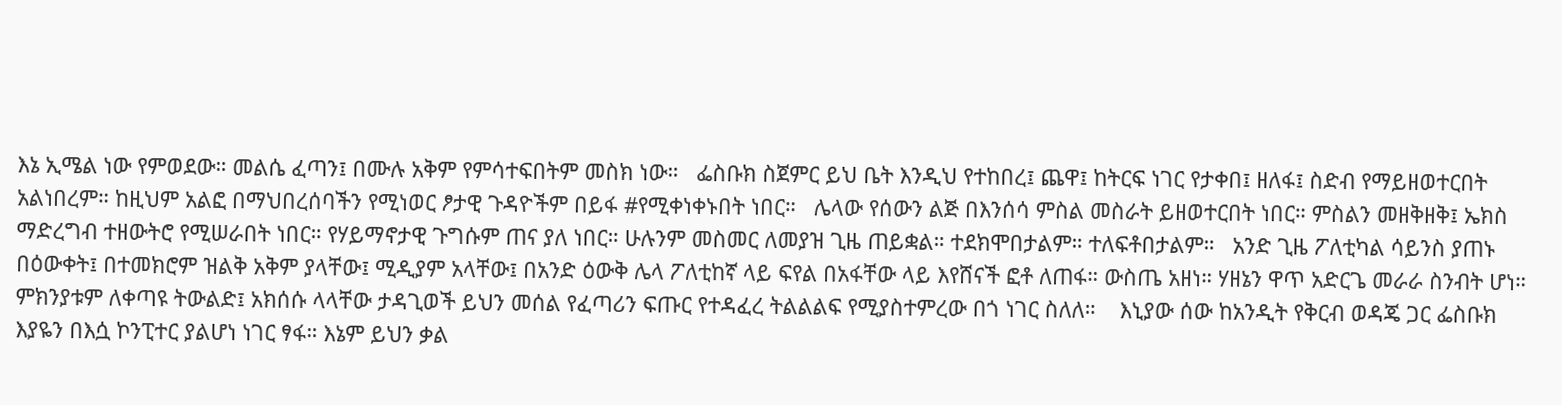እኔ ኢሜል ነው የምወደው። መልሴ ፈጣን፤ በሙሉ አቅም የምሳተፍበትም መስክ ነው።   ፌስቡክ ስጀምር ይህ ቤት እንዲህ የተከበረ፤ ጨዋ፤ ከትርፍ ነገር የታቀበ፤ ዘለፋ፤ ስድብ የማይዘወተርበት አልነበረም። ከዚህም አልፎ በማህበረሰባችን የሚነወር ፆታዊ ጉዳዮችም በይፋ #የሚቀነቀኑበት ነበር።   ሌላው የሰውን ልጅ በእንሰሳ ምስል መስራት ይዘወተርበት ነበር። ምስልን መዘቅዘቅ፤ ኤክስ ማድረግብ ተዘውትሮ የሚሠራበት ነበር። የሃይማኖታዊ ጉግሱም ጠና ያለ ነበር። ሁሉንም መስመር ለመያዝ ጊዜ ጠይቋል። ተደክሞበታልም። ተለፍቶበታልም።   አንድ ጊዜ ፖለቲካል ሳይንስ ያጠኑ በዕውቀት፤ በተመክሮም ዝልቅ አቅም ያላቸው፤ ሚዲያም አላቸው፤ በአንድ ዕውቅ ሌላ ፖለቲከኛ ላይ ፍየል በአፋቸው ላይ እየሸናች ፎቶ ለጠፋ። ውስጤ አዘነ። ሃዘኔን ዋጥ አድርጌ መራራ ስንብት ሆነ። ምክንያቱም ለቀጣዩ ትውልድ፤ አክሰሱ ላላቸው ታዳጊወች ይህን መሰል የፈጣሪን ፍጡር የተዳፈረ ትልልልፍ የሚያስተምረው በጎ ነገር ስለለ።    እኒያው ሰው ከአንዲት የቅርብ ወዳጄ ጋር ፌስቡክ እያዬን በእሷ ኮንፒተር ያልሆነ ነገር ፃፋ። እኔም ይህን ቃል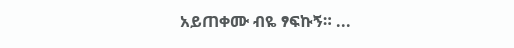አይጠቀሙ ብዬ ፃፍኩኝ። ...